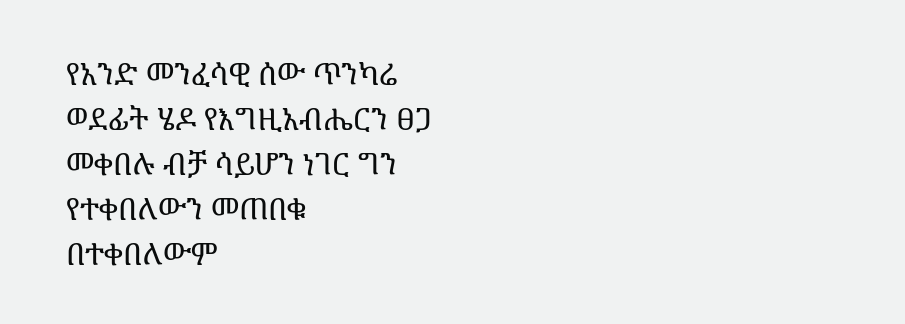የአንድ መንፈሳዊ ሰው ጥንካሬ ወደፊት ሄዶ የእግዚአብሔርን ፀጋ መቀበሉ ብቻ ሳይሆን ነገር ግን የተቀበለውን መጠበቁ በተቀበለውም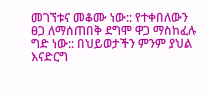መገኘቱና መቆሙ ነው:: የተቀበለውን ፀጋ ለማሰጠበቅ ደግሞ ዋጋ ማስከፈሉ ግድ ነው:: በህይወታችን ምንም ያህል እናድርግ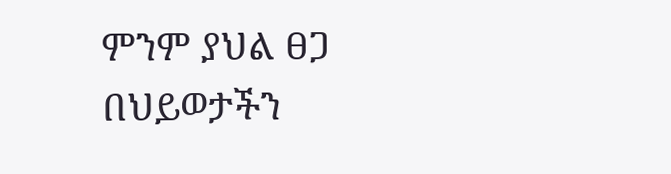ምንም ያህል ፀጋ በህይወታችን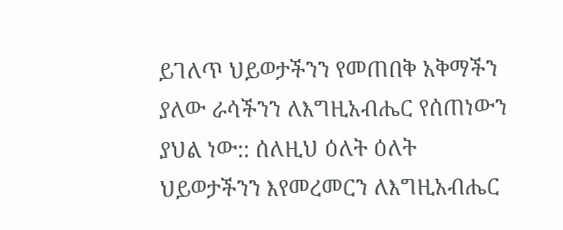ይገለጥ ህይወታችንን የመጠበቅ አቅማችን ያለው ራሳችንን ለእግዚአብሔር የሰጠነውን ያህል ነው:: ሰለዚህ ዕለት ዕለት ህይወታችንን እየመረመርን ለእግዚአብሔር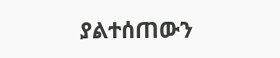ያልተሰጠውን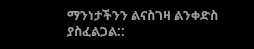ማንነታችንን ልናስገዛ ልንቀድስ ያስፈልጋል::